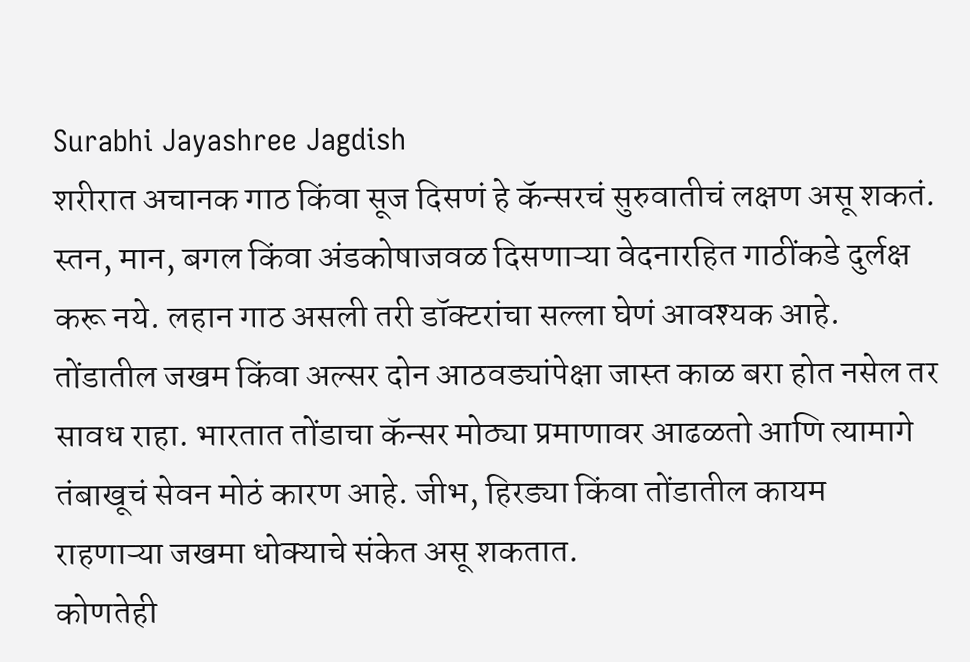Surabhi Jayashree Jagdish
शरीरात अचानक गाठ किंवा सूज दिसणं हे कॅन्सरचं सुरुवातीचं लक्षण असू शकतं.
स्तन, मान, बगल किंवा अंडकोषाजवळ दिसणाऱ्या वेदनारहित गाठींकडे दुर्लक्ष करू नये. लहान गाठ असली तरी डॉक्टरांचा सल्ला घेणं आवश्यक आहे.
तोंडातील जखम किंवा अल्सर दोन आठवड्यांपेक्षा जास्त काळ बरा होत नसेल तर सावध राहा. भारतात तोंडाचा कॅन्सर मोठ्या प्रमाणावर आढळतो आणि त्यामागे तंबाखूचं सेवन मोठं कारण आहे. जीभ, हिरड्या किंवा तोंडातील कायम राहणाऱ्या जखमा धोक्याचे संकेत असू शकतात.
कोणतेही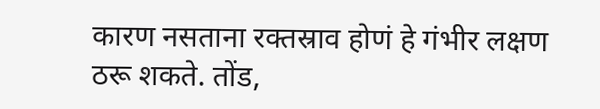कारण नसताना रक्तस्राव होणं हे गंभीर लक्षण ठरू शकते. तोंड,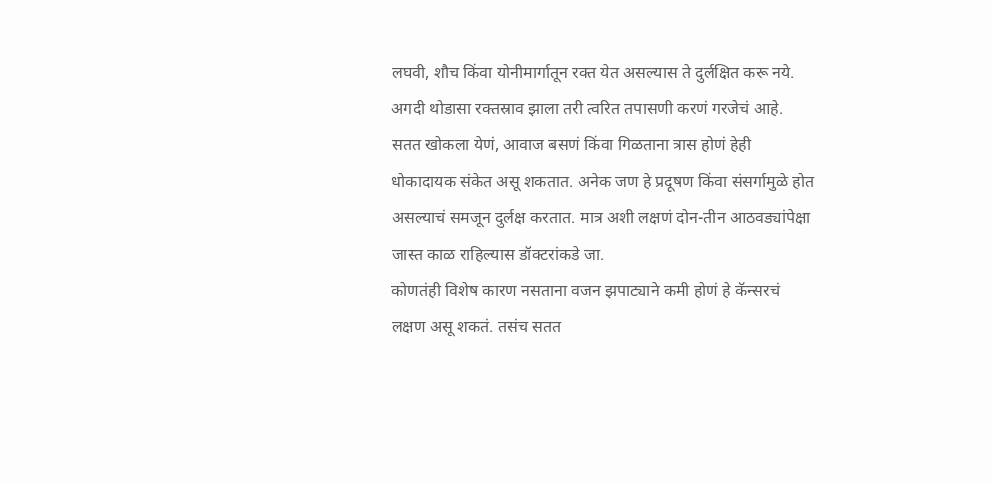लघवी, शौच किंवा योनीमार्गातून रक्त येत असल्यास ते दुर्लक्षित करू नये. अगदी थोडासा रक्तस्राव झाला तरी त्वरित तपासणी करणं गरजेचं आहे.
सतत खोकला येणं, आवाज बसणं किंवा गिळताना त्रास होणं हेही धोकादायक संकेत असू शकतात. अनेक जण हे प्रदूषण किंवा संसर्गामुळे होत असल्याचं समजून दुर्लक्ष करतात. मात्र अशी लक्षणं दोन-तीन आठवड्यांपेक्षा जास्त काळ राहिल्यास डॉक्टरांकडे जा.
कोणतंही विशेष कारण नसताना वजन झपाट्याने कमी होणं हे कॅन्सरचं लक्षण असू शकतं. तसंच सतत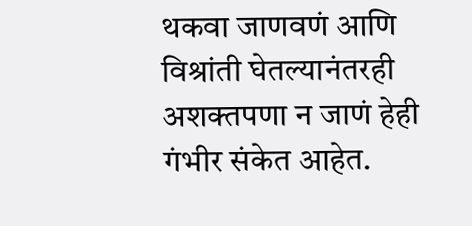थकवा जाणवणं आणि विश्रांती घेतल्यानंतरही अशक्तपणा न जाणं हेही गंभीर संकेत आहेत.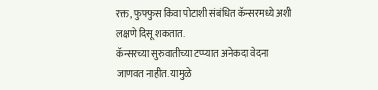रक्त, फुफ्फुस किंवा पोटाशी संबंधित कॅन्सरमध्ये अशी लक्षणे दिसू शकतात.
कॅन्सरच्या सुरुवातीच्या टप्प्यात अनेकदा वेदना जाणवत नाहीत. यामुळे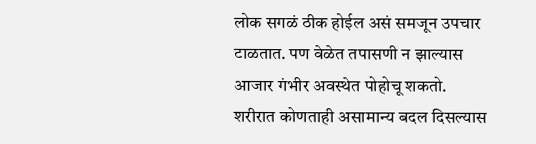लोक सगळं ठीक होईल असं समजून उपचार टाळतात. पण वेळेत तपासणी न झाल्यास आजार गंभीर अवस्थेत पोहोचू शकतो.
शरीरात कोणताही असामान्य बदल दिसल्यास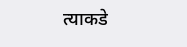त्याकडे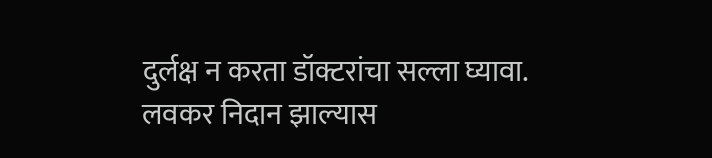दुर्लक्ष न करता डॉक्टरांचा सल्ला घ्यावा. लवकर निदान झाल्यास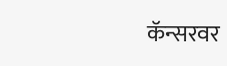कॅन्सरवर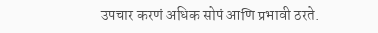उपचार करणं अधिक सोपं आणि प्रभावी ठरते.